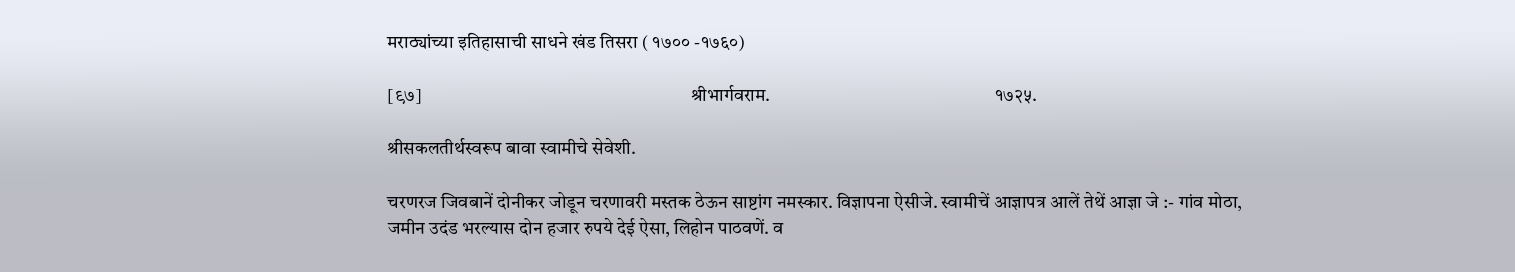मराठ्यांच्या इतिहासाची साधने खंड तिसरा ( १७०० -१७६०)

[९७]                                                                        श्रीभार्गवराम.                                                            १७२५.

श्रीसकलतीर्थस्वरूप बावा स्वामीचे सेवेशी.

चरणरज जिवबानें दोनीकर जोडून चरणावरी मस्तक ठेऊन साष्टांग नमस्कार. विज्ञापना ऐसीजे. स्वामीचें आज्ञापत्र आलें तेथें आज्ञा जे :- गांव मोठा, जमीन उदंड भरल्यास दोन हजार रुपये देई ऐसा, लिहोन पाठवणें. व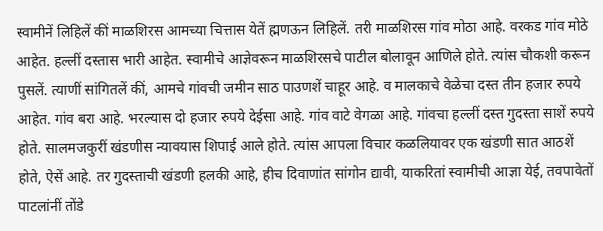स्वामीनें लिहिलें कीं माळशिरस आमच्या चित्तास येतें ह्मणऊन लिहिलें. तरी माळशिरस गांव मोठा आहे. वरकड गांव मोठे आहेत. हल्लीं दस्तास भारी आहेत. स्वामीचे आज्ञेवरून माळशिरसचे पाटील बोलावून आणिले होते. त्यांस चौकशी करून पुसलें. त्याणीं सांगितलें कीं, आमचे गांवची जमीन साठ पाउणशें चाहूर आहे. व मालकाचे वेळेचा दस्त तीन हजार रुपये आहेत. गांव बरा आहे. भरल्यास दो हजार रुपये देईसा आहे. गांव वाटे वेगळा आहे. गांवचा हल्लीं दस्त गुदस्ता साशें रुपये होते. सालमजकुरीं खंडणीस न्यावयास शिपाई आले होते. त्यांस आपला विचार कळलियावर एक खंडणी सात आठशें होते, ऐसें आहे. तर गुदस्ताची खंडणी हलकी आहे, हीच दिवाणांत सांगोन द्यावी, याकरितां स्वामीची आज्ञा येई, तवपावेतों पाटलांनीं तोंडे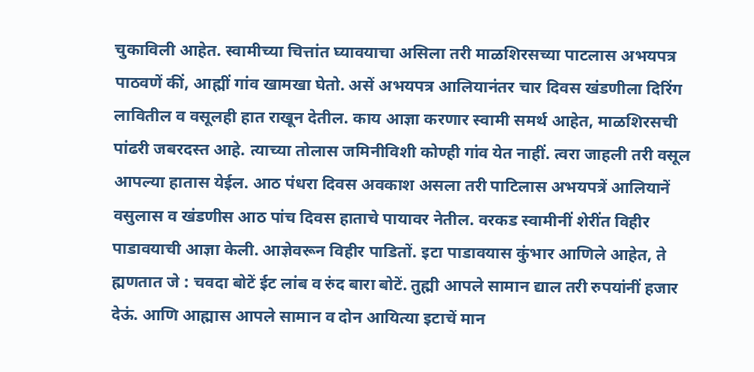चुकाविली आहेत. स्वामीच्या चित्तांत घ्यावयाचा असिला तरी माळशिरसच्या पाटलास अभयपत्र पाठवणें कीं, आह्मीं गांव खामखा घेतो. असें अभयपत्र आलियानंतर चार दिवस खंडणीला दिरिंग लावितील व वसूलही हात राखून देतील. काय आज्ञा करणार स्वामी समर्थ आहेत, माळशिरसची पांढरी जबरदस्त आहे. त्याच्या तोलास जमिनीविशी कोण्ही गांव येत नाहीं. त्वरा जाहली तरी वसूल आपल्या हातास येईल. आठ पंधरा दिवस अवकाश असला तरी पाटिलास अभयपत्रें आलियानें वसुलास व खंडणीस आठ पांच दिवस हाताचे पायावर नेतील. वरकड स्वामीनीं शेरींत विहीर पाडावयाची आज्ञा केली. आज्ञेवरून विहीर पाडितों. इटा पाडावयास कुंभार आणिले आहेत, ते ह्मणतात जे : चवदा बोटें ईट लांब व रुंद बारा बोटें. तुह्मी आपले सामान द्याल तरी रुपयांनीं हजार देऊं. आणि आह्मास आपले सामान व दोन आयित्या इटाचें मान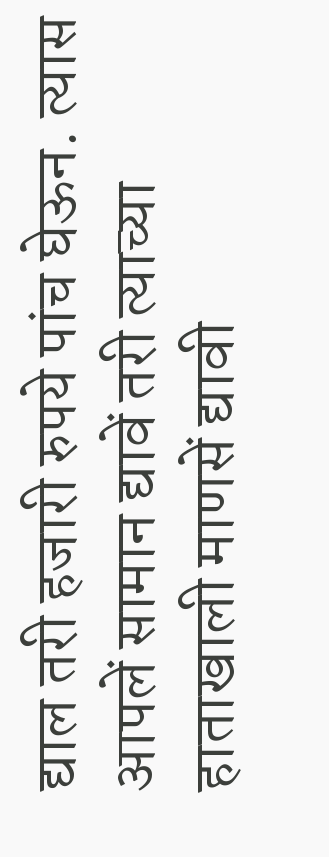द्याल तरी हजारी रुपये पांच घेऊन. त्यास आपलें सामान द्यावें तरी त्याच्या हाताखाली माणसें द्यावी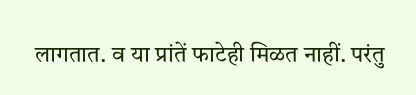लागतात. व या प्रांतें फाटेही मिळत नाहीं. परंतु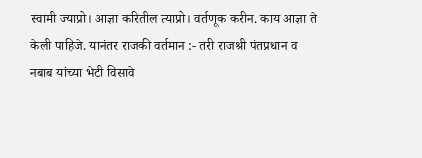स्वामी ज्याप्रो। आज्ञा करितील त्याप्रो। वर्तणूक करीन. काय आज्ञा ते केली पाहिजे. यानंतर राजकी वर्तमान :- तरी राजश्री पंतप्रधान व नबाब यांच्या भेटी विसावे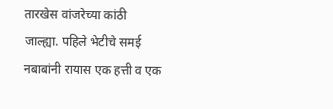तारखेस वांजरेच्या कांठी जाल्ह्या. पहिले भेटीचे समई नबाबांनी रायास एक हत्ती व एक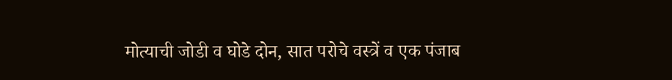मोत्याची जोडी व घोडे दोन, सात परोचे वस्त्रें व एक पंजाब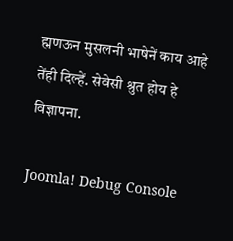ह्मणऊन मुसलनी भाषेनें काय आहे तेंही दिल्हें. सेवेसी श्रुत होय हे विज्ञापना.

Joomla! Debug Console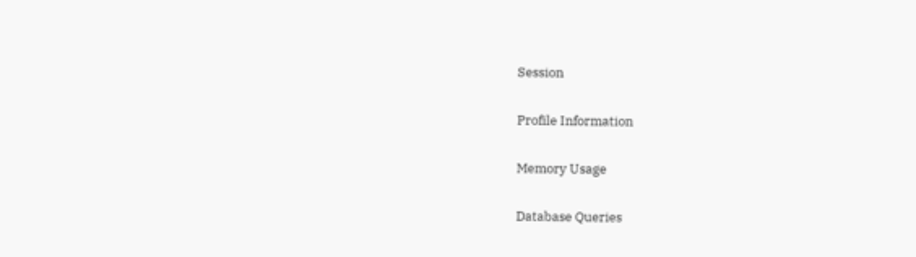Session

Profile Information

Memory Usage

Database Queries